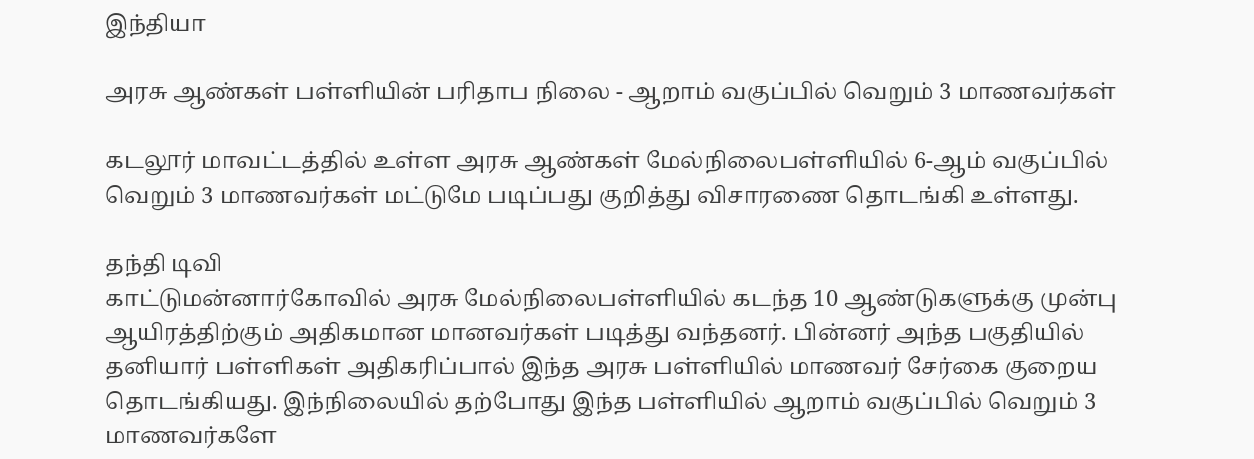இந்தியா

அரசு ஆண்கள் பள்ளியின் பரிதாப நிலை - ஆறாம் வகுப்பில் வெறும் 3 மாணவர்கள்

கடலூர் மாவட்டத்தில் உள்ள அரசு ஆண்கள் மேல்நிலைபள்ளியில் 6-ஆம் வகுப்பில் வெறும் 3 மாணவர்கள் மட்டுமே படிப்பது குறித்து விசாரணை தொடங்கி உள்ளது.

தந்தி டிவி
காட்டுமன்னார்கோவில் அரசு மேல்நிலைபள்ளியில் கடந்த 10 ஆண்டுகளுக்கு முன்பு ஆயிரத்திற்கும் அதிகமான மானவர்கள் படித்து வந்தனர். பின்னர் அந்த பகுதியில் தனியார் பள்ளிகள் அதிகரிப்பால் இந்த அரசு பள்ளியில் மாணவர் சேர்கை குறைய தொடங்கியது. இந்நிலையில் தற்போது இந்த பள்ளியில் ஆறாம் வகுப்பில் வெறும் 3 மாணவர்களே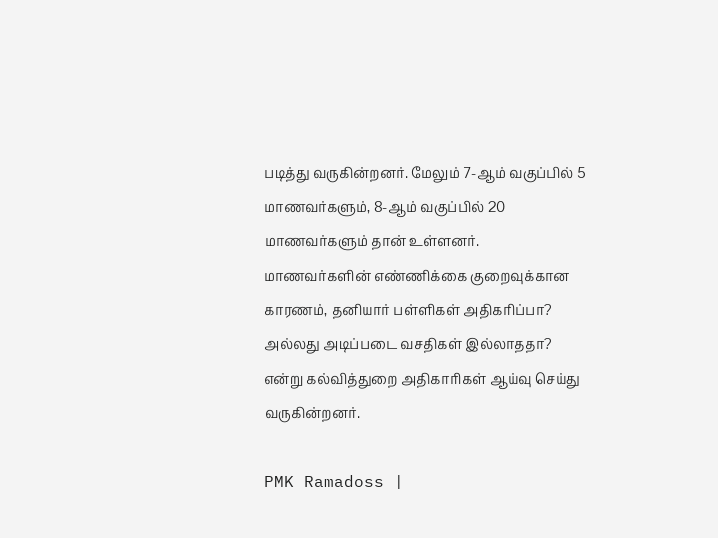படித்து வருகின்றனர். மேலும் 7-ஆம் வகுப்பில் 5 மாணவர்களும், 8-ஆம் வகுப்பில் 20 மாணவர்களும் தான் உள்ளனர். மாணவர்களின் எண்ணிக்கை குறைவுக்கான காரணம், தனியார் பள்ளிகள் அதிகரிப்பா? அல்லது அடிப்படை வசதிகள் இல்லாததா? என்று கல்வித்துறை அதிகாரிகள் ஆய்வு செய்து வருகின்றனர்.

PMK Ramadoss |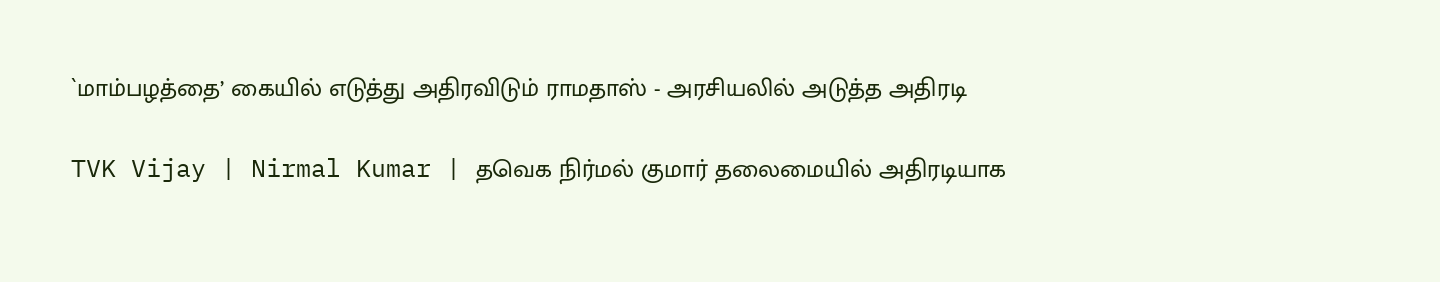`மாம்பழத்தை’ கையில் எடுத்து அதிரவிடும் ராமதாஸ் - அரசியலில் அடுத்த அதிரடி

TVK Vijay | Nirmal Kumar | தவெக நிர்மல் குமார் தலைமையில் அதிரடியாக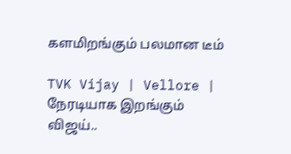களமிறங்கும் பலமான டீம்

TVK Vijay | Vellore | நேரடியாக இறங்கும் விஜய்..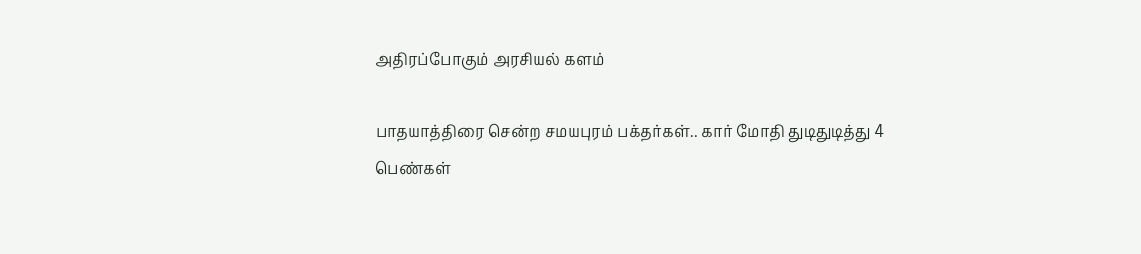அதிரப்போகும் அரசியல் களம்

பாதயாத்திரை சென்ற சமயபுரம் பக்தர்கள்.. கார் மோதி துடிதுடித்து 4 பெண்கள்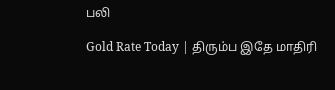பலி

Gold Rate Today | திரும்ப இதே மாதிரி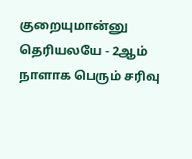குறையுமான்னு தெரியலயே - 2ஆம் நாளாக பெரும் சரிவு